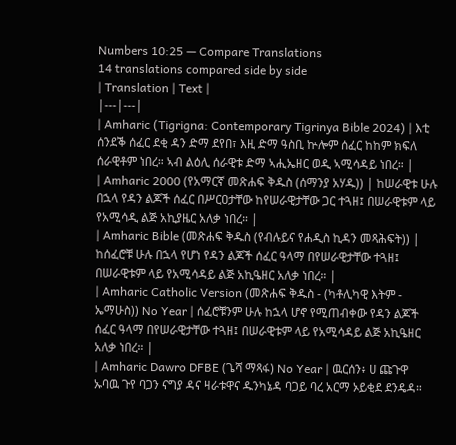Numbers 10:25 — Compare Translations
14 translations compared side by side
| Translation | Text |
|---|---|
| Amharic (Tigrigna: Contemporary Tigrinya Bible 2024) | እቲ ሰንደቕ ሰፈር ደቂ ዳን ድማ ደየበ፣ እዚ ድማ ዓስቢ ኵሎም ሰፈር ከከም ክፍለ ሰራዊቶም ነበረ። ኣብ ልዕሊ ሰራዊቱ ድማ ኣሒኤዘር ወዲ ኣሚሳዳይ ነበረ። |
| Amharic 2000 (የአማርኛ መጽሐፍ ቅዱስ (ሰማንያ አሃዱ)) | ከሠራዊቱ ሁሉ በኋላ የዳን ልጆች ሰፈር በሥርዐታቸው ከየሠራዊታቸው ጋር ተጓዘ፤ በሠራዊቱም ላይ የአሚሳዲ ልጅ አኪያዜር አለቃ ነበረ። |
| Amharic Bible (መጽሐፍ ቅዱስ (የብሉይና የሐዲስ ኪዳን መጻሕፍት)) | ከሰፈሮቹ ሁሉ በኋላ የሆነ የዳን ልጆች ሰፈር ዓላማ በየሠራዊታቸው ተጓዘ፤ በሠራዊቱም ላይ የአሚሳዳይ ልጅ አኪዔዘር አለቃ ነበረ። |
| Amharic Catholic Version (መጽሐፍ ቅዱስ - (ካቶሊካዊ እትም - ኤማሁስ)) No Year | ሰፈሮቹንም ሁሉ ከኋላ ሆኖ የሚጠብቀው የዳን ልጆች ሰፈር ዓላማ በየሠራዊታቸው ተጓዘ፤ በሠራዊቱም ላይ የአሚሳዳይ ልጅ አኪዔዘር አለቃ ነበረ። |
| Amharic Dawro DFBE (ጌሻ ማጻፋ) No Year | ዉርሰን፥ ሀ ጩጉዋ ኡባዉ ጉየ ባጋን ናግያ ዳና ዛራቱዋና ዱንካኔዳ ባጋይ ባረ አርማ ኦይቂደ ደንዴዳ።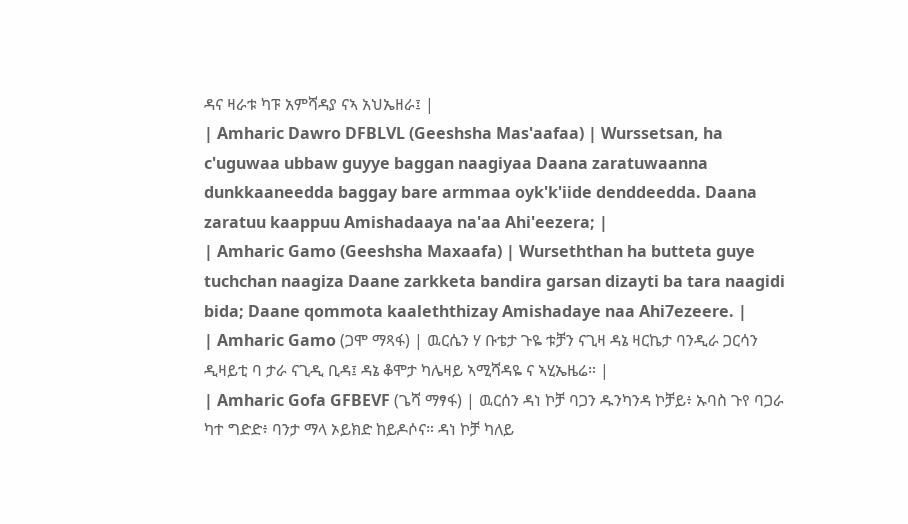ዳና ዛራቱ ካፑ አምሻዳያ ናኣ አህኤዘራ፤ |
| Amharic Dawro DFBLVL (Geeshsha Mas'aafaa) | Wurssetsan, ha c'uguwaa ubbaw guyye baggan naagiyaa Daana zaratuwaanna dunkkaaneedda baggay bare armmaa oyk'k'iide denddeedda. Daana zaratuu kaappuu Amishadaaya na'aa Ahi'eezera; |
| Amharic Gamo (Geeshsha Maxaafa) | Wurseththan ha butteta guye tuchchan naagiza Daane zarkketa bandira garsan dizayti ba tara naagidi bida; Daane qommota kaaleththizay Amishadaye naa Ahi7ezeere. |
| Amharic Gamo (ጋሞ ማጻፋ) | ዉርሴን ሃ ቡቴታ ጉዬ ቱቻን ናጊዛ ዳኔ ዛርኬታ ባንዲራ ጋርሳን ዲዛይቲ ባ ታራ ናጊዲ ቢዳ፤ ዳኔ ቆሞታ ካሌዛይ ኣሚሻዳዬ ና ኣሂኤዜሬ። |
| Amharic Gofa GFBEVF (ጌሻ ማፃፋ) | ዉርሰን ዳነ ኮቻ ባጋን ዱንካንዳ ኮቻይ፥ ኡባስ ጉየ ባጋራ ካተ ግድድ፥ ባንታ ማላ ኦይክድ ከይዶሶና። ዳነ ኮቻ ካለይ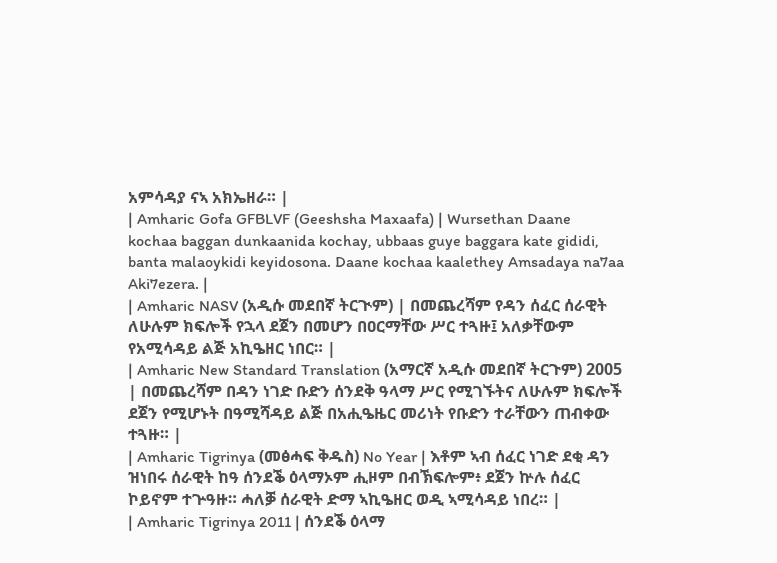አምሳዳያ ናኣ አክኤዘራ። |
| Amharic Gofa GFBLVF (Geeshsha Maxaafa) | Wursethan Daane kochaa baggan dunkaanida kochay, ubbaas guye baggara kate gididi, banta malaoykidi keyidosona. Daane kochaa kaalethey Amsadaya na7aa Aki7ezera. |
| Amharic NASV (አዲሱ መደበኛ ትርጒም) | በመጨረሻም የዳን ሰፈር ሰራዊት ለሁሉም ክፍሎች የኋላ ደጀን በመሆን በዐርማቸው ሥር ተጓዙ፤ አለቃቸውም የአሚሳዳይ ልጅ አኪዔዘር ነበር። |
| Amharic New Standard Translation (አማርኛ አዲሱ መደበኛ ትርጉም) 2005 | በመጨረሻም በዳን ነገድ ቡድን ሰንደቅ ዓላማ ሥር የሚገኙትና ለሁሉም ክፍሎች ደጀን የሚሆኑት በዓሚሻዳይ ልጅ በአሒዔዜር መሪነት የቡድን ተራቸውን ጠብቀው ተጓዙ። |
| Amharic Tigrinya (መፅሓፍ ቅዱስ) No Year | እቶም ኣብ ሰፈር ነገድ ደቂ ዳን ዝነበሩ ሰራዊት ከዓ ሰንደቕ ዕላማኦም ሒዞም በብኽፍሎም፥ ደጀን ኵሉ ሰፈር ኮይኖም ተጕዓዙ። ሓለቓ ሰራዊት ድማ ኣኪዔዘር ወዲ ኣሚሳዳይ ነበረ። |
| Amharic Tigrinya 2011 | ሰንደቕ ዕላማ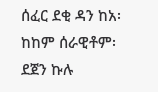ሰፈር ደቂ ዳን ከአ፡ ከከም ሰራዊቶም፡ ደጀን ኩሉ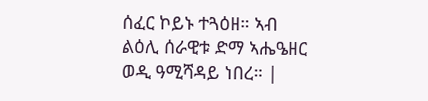ሰፈር ኮይኑ ተጓዕዘ። ኣብ ልዕሊ ሰራዊቱ ድማ ኣሔዔዘር ወዲ ዓሚሻዳይ ነበረ። |